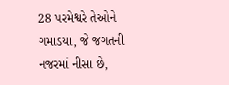28 પરમેશ્વરે તેઓને ગમાડયા, જે જગતની નજરમાં નીસા છે,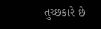તુચ્છકારે છે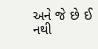અને જે છે ઈ નથી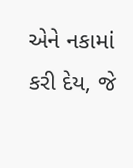એને નકામાં કરી દેય, જે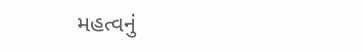મહત્વનું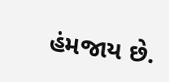હંમજાય છે.